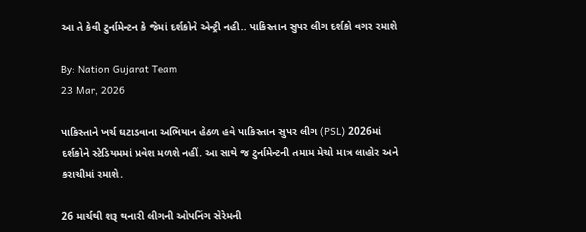આ તે કેવી ટુર્નામેન્ટન કે જેમાં દર્શકોને એન્ટ્રી નહી.. પાકિસ્તાન સુપર લીગ દર્શકો વગર રમાશે

By: Nation Gujarat Team
23 Mar, 2026

પાકિસ્તાને ખર્ચ ઘટાડવાના અભિયાન હેઠળ હવે પાકિસ્તાન સુપર લીગ (PSL) 2026માં દર્શકોને સ્ટેડિયમમાં પ્રવેશ મળશે નહીં. આ સાથે જ ટુર્નામેન્ટની તમામ મેચો માત્ર લાહોર અને કરાચીમાં રમાશે.

26 માર્ચથી શરૂ થનારી લીગની ઓપનિંગ સેરેમની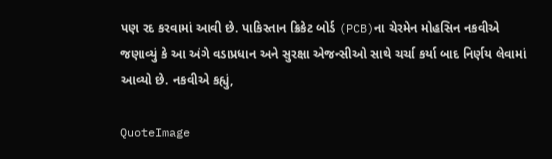પણ રદ કરવામાં આવી છે. પાકિસ્તાન ક્રિકેટ બોર્ડ (PCB)ના ચેરમેન મોહસિન નકવીએ જણાવ્યું કે આ અંગે વડાપ્રધાન અને સુરક્ષા એજન્સીઓ સાથે ચર્ચા કર્યા બાદ નિર્ણય લેવામાં આવ્યો છે. નકવીએ કહ્યું,

QuoteImage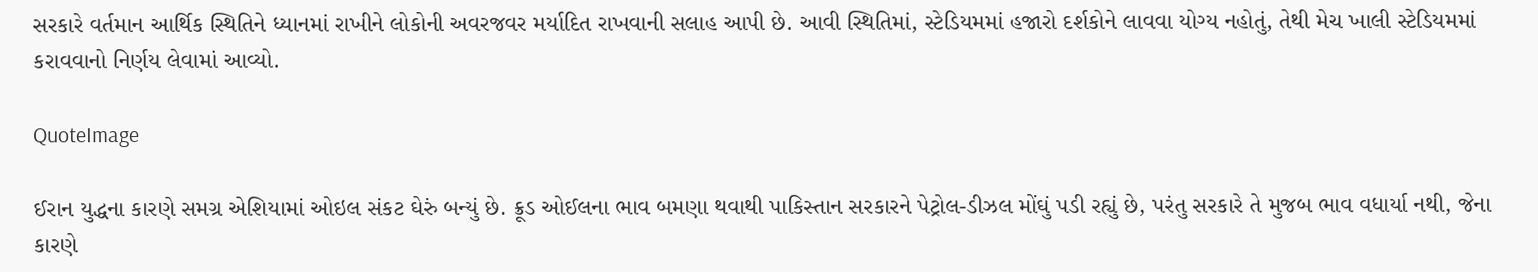સરકારે વર્તમાન આર્થિક સ્થિતિને ધ્યાનમાં રાખીને લોકોની અવરજવર મર્યાદિત રાખવાની સલાહ આપી છે. આવી સ્થિતિમાં, સ્ટેડિયમમાં હજારો દર્શકોને લાવવા યોગ્ય નહોતું, તેથી મેચ ખાલી સ્ટેડિયમમાં કરાવવાનો નિર્ણય લેવામાં આવ્યો.

QuoteImage

ઈરાન યુદ્ધના કારણે સમગ્ર એશિયામાં ઓઇલ સંકટ ઘેરું બન્યું છે. ક્રૂડ ઓઈલના ભાવ બમણા થવાથી પાકિસ્તાન સરકારને પેટ્રોલ-ડીઝલ મોંઘું પડી રહ્યું છે, પરંતુ સરકારે તે મુજબ ભાવ વધાર્યા નથી, જેના કારણે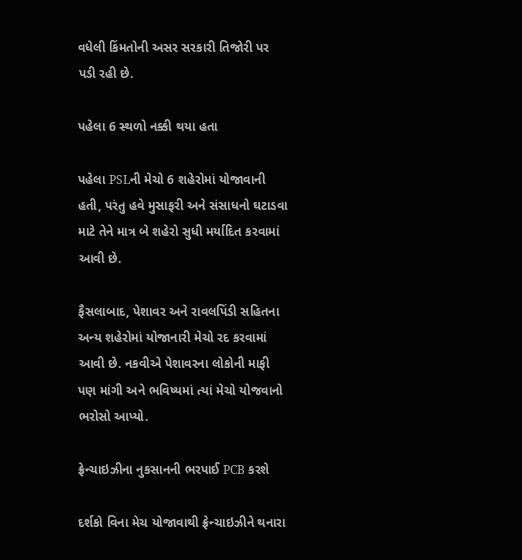વધેલી કિંમતોની અસર સરકારી તિજોરી પર પડી રહી છે.

પહેલા 6 સ્થળો નક્કી થયા હતા

પહેલા PSLની મેચો 6 શહેરોમાં યોજાવાની હતી, પરંતુ હવે મુસાફરી અને સંસાધનો ઘટાડવા માટે તેને માત્ર બે શહેરો સુધી મર્યાદિત કરવામાં આવી છે.

ફૈસલાબાદ, પેશાવર અને રાવલપિંડી સહિતના અન્ય શહેરોમાં યોજાનારી મેચો રદ કરવામાં આવી છે. નકવીએ પેશાવરના લોકોની માફી પણ માંગી અને ભવિષ્યમાં ત્યાં મેચો યોજવાનો ભરોસો આપ્યો.

ફ્રેન્ચાઇઝીના નુકસાનની ભરપાઈ PCB કરશે

દર્શકો વિના મેચ યોજાવાથી ફ્રેન્ચાઇઝીને થનારા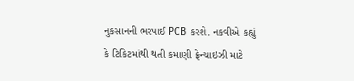નુકસાનની ભરપાઈ PCB કરશે. નકવીએ કહ્યું કે ટિકિટમાંથી થતી કમાણી ફ્રેન્ચાઇઝી માટે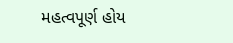મહત્વપૂર્ણ હોય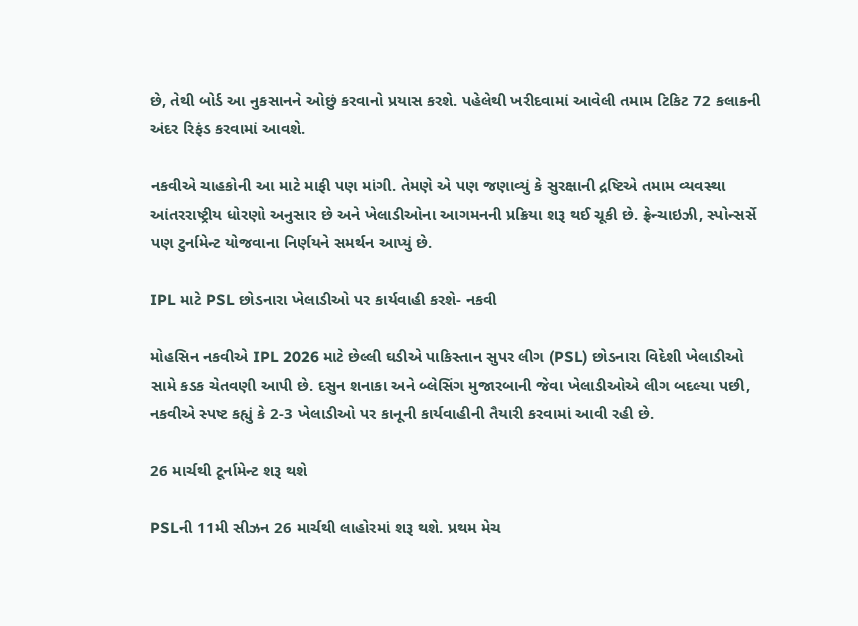છે, તેથી બોર્ડ આ નુકસાનને ઓછું કરવાનો પ્રયાસ કરશે. પહેલેથી ખરીદવામાં આવેલી તમામ ટિકિટ 72 કલાકની અંદર રિફંડ કરવામાં આવશે.

નકવીએ ચાહકોની આ માટે માફી પણ માંગી. તેમણે એ પણ જણાવ્યું કે સુરક્ષાની દ્રષ્ટિએ તમામ વ્યવસ્થા આંતરરાષ્ટ્રીય ધોરણો અનુસાર છે અને ખેલાડીઓના આગમનની પ્રક્રિયા શરૂ થઈ ચૂકી છે. ફ્રેન્ચાઇઝી, સ્પોન્સર્સે પણ ટુર્નામેન્ટ યોજવાના નિર્ણયને સમર્થન આપ્યું છે.

IPL માટે PSL છોડનારા ખેલાડીઓ પર કાર્યવાહી કરશે- નકવી

મોહસિન નકવીએ IPL 2026 માટે છેલ્લી ઘડીએ પાકિસ્તાન સુપર લીગ (PSL) છોડનારા વિદેશી ખેલાડીઓ સામે કડક ચેતવણી આપી છે. દસુન શનાકા અને બ્લેસિંગ મુજારબાની જેવા ખેલાડીઓએ લીગ બદલ્યા પછી, નકવીએ સ્પષ્ટ કહ્યું કે 2-3 ખેલાડીઓ પર કાનૂની કાર્યવાહીની તૈયારી કરવામાં આવી રહી છે.

26 માર્ચથી ટૂર્નામેન્ટ શરૂ થશે

PSLની 11મી સીઝન 26 માર્ચથી લાહોરમાં શરૂ થશે. પ્રથમ મેચ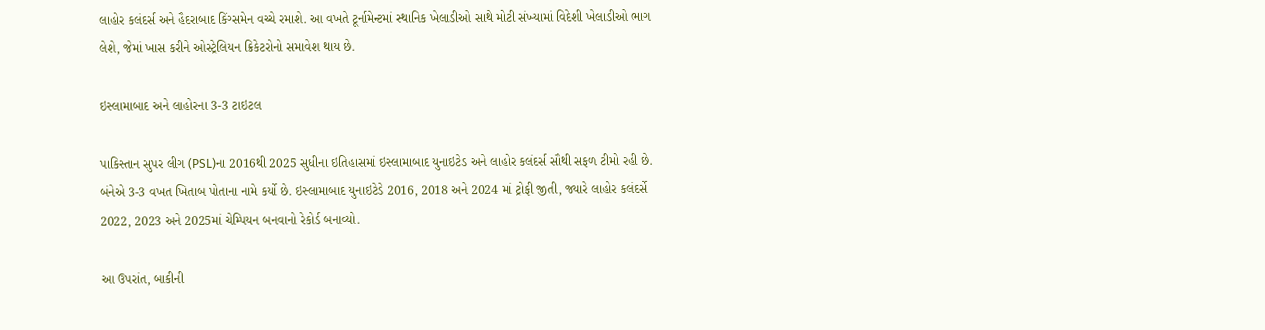લાહોર કલંદર્સ અને હૈદરાબાદ કિંગ્સમેન વચ્ચે રમાશે. આ વખતે ટૂર્નામેન્ટમાં સ્થાનિક ખેલાડીઓ સાથે મોટી સંખ્યામાં વિદેશી ખેલાડીઓ ભાગ લેશે, જેમાં ખાસ કરીને ઓસ્ટ્રેલિયન ક્રિકેટરોનો સમાવેશ થાય છે.

ઇસ્લામાબાદ અને લાહોરના 3-3 ટાઇટલ

પાકિસ્તાન સુપર લીગ (PSL)ના 2016થી 2025 સુધીના ઇતિહાસમાં ઇસ્લામાબાદ યુનાઇટેડ અને લાહોર કલંદર્સ સૌથી સફળ ટીમો રહી છે. બંનેએ 3-3 વખત ખિતાબ પોતાના નામે કર્યો છે. ઇસ્લામાબાદ યુનાઇટેડે 2016, 2018 અને 2024 માં ટ્રોફી જીતી, જ્યારે લાહોર કલંદર્સે 2022, 2023 અને 2025માં ચેમ્પિયન બનવાનો રેકોર્ડ બનાવ્યો.

આ ઉપરાંત, બાકીની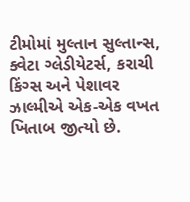ટીમોમાં મુલ્તાન સુલ્તાન્સ, ક્વેટા ગ્લેડીયેટર્સ, કરાચી કિંગ્સ અને પેશાવર ઝાલ્મીએ એક-એક વખત ખિતાબ જીત્યો છે.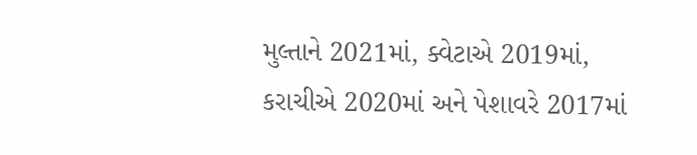મુલ્તાને 2021માં, ક્વેટાએ 2019માં, કરાચીએ 2020માં અને પેશાવરે 2017માં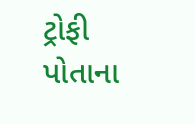ટ્રોફી પોતાના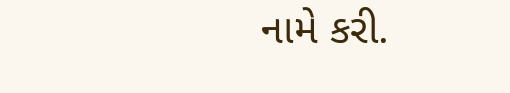નામે કરી.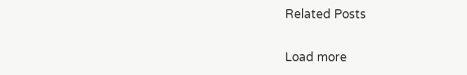Related Posts

Load more